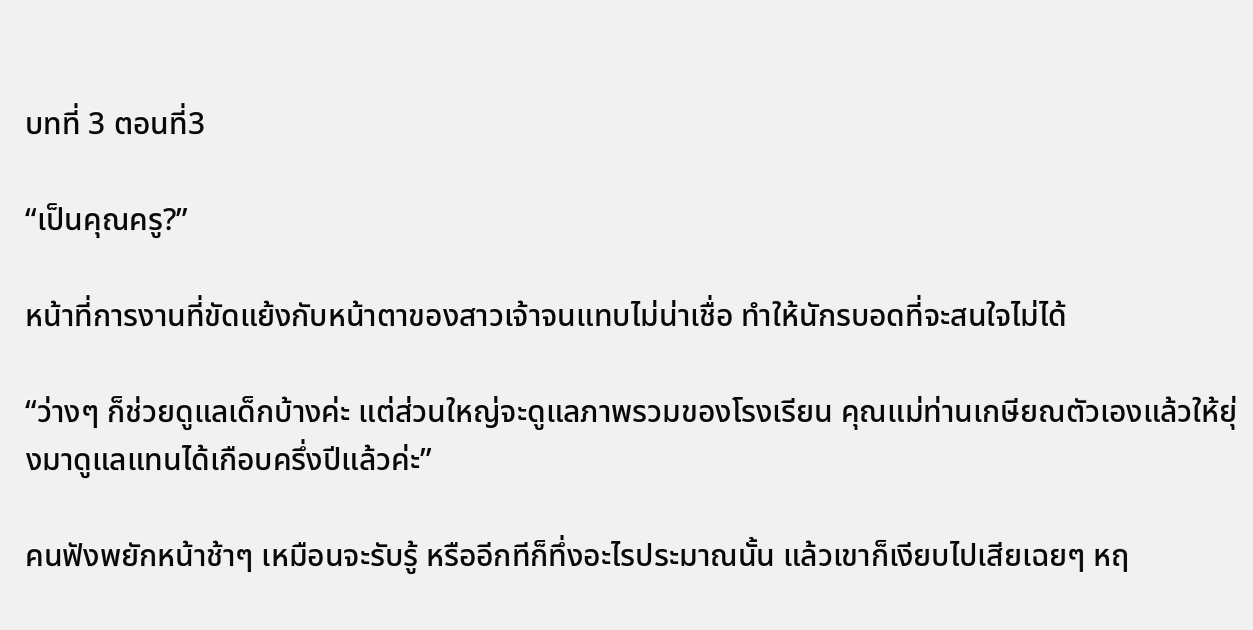บทที่ 3 ตอนที่3

“เป็นคุณครู?”

หน้าที่การงานที่ขัดแย้งกับหน้าตาของสาวเจ้าจนแทบไม่น่าเชื่อ ทำให้นักรบอดที่จะสนใจไม่ได้

“ว่างๆ ก็ช่วยดูแลเด็กบ้างค่ะ แต่ส่วนใหญ่จะดูแลภาพรวมของโรงเรียน คุณแม่ท่านเกษียณตัวเองแล้วให้ยุ่งมาดูแลแทนได้เกือบครึ่งปีแล้วค่ะ”

คนฟังพยักหน้าช้าๆ เหมือนจะรับรู้ หรืออีกทีก็ทึ่งอะไรประมาณนั้น แล้วเขาก็เงียบไปเสียเฉยๆ หฤ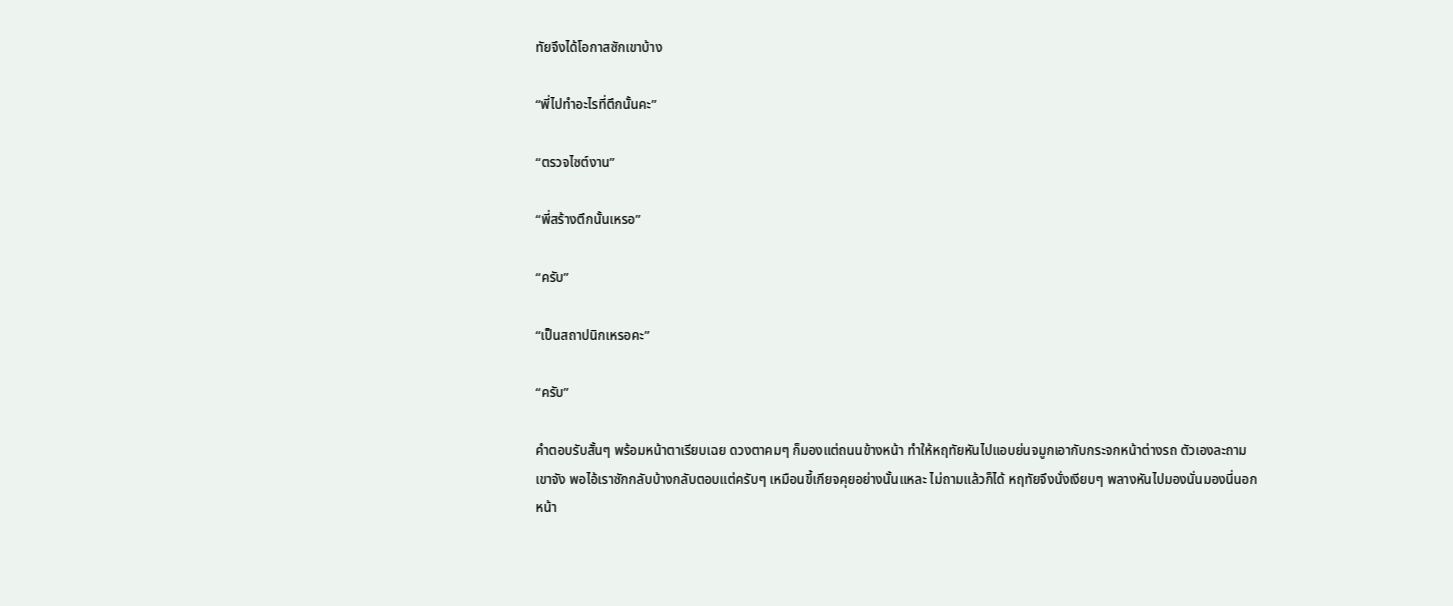ทัยจึงได้โอกาสซักเขาบ้าง

“พี่ไปทำอะไรที่ตึกนั้นคะ”

“ตรวจไซต์งาน”

“พี่สร้างตึกนั้นเหรอ”

“ครับ”

“เป็นสถาปนิกเหรอคะ”

“ครับ”

คำตอบรับสั้นๆ พร้อมหน้าตาเรียบเฉย ดวงตาคมๆ ก็มองแต่ถนนข้างหน้า ทำให้หฤทัยหันไปแอบย่นจมูกเอากับกระจกหน้าต่างรถ ตัวเองละถามเขาจัง พอไอ้เราซักกลับบ้างกลับตอบแต่ครับๆ เหมือนขี้เกียจคุยอย่างนั้นแหละ ไม่ถามแล้วก็ได้ หฤทัยจึงนั่งเงียบๆ พลางหันไปมองนั่นมองนี่นอกหน้า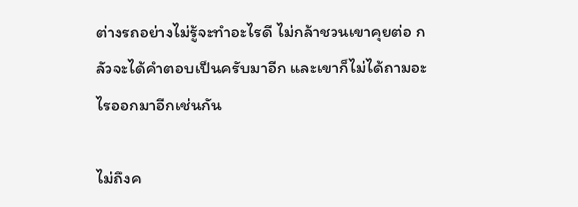ต่างรถอย่างไม่รู้จะทำอะไรดี ไม่กล้าชวนเขาคุยต่อ กลัวจะได้คำตอบเป็นครับมาอีก และเขาก็ไม่ได้ถามอะไรออกมาอีกเช่นกัน

ไม่ถึงค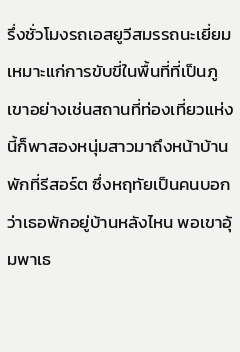รึ่งชั่วโมงรถเอสยูวีสมรรถนะเยี่ยมเหมาะแก่การขับขี่ในพื้นที่ที่เป็นภูเขาอย่างเช่นสถานที่ท่องเที่ยวแห่งนี้ก็พาสองหนุ่มสาวมาถึงหน้าบ้านพักที่รีสอร์ต ซึ่งหฤทัยเป็นคนบอกว่าเธอพักอยู่บ้านหลังไหน พอเขาอุ้มพาเธ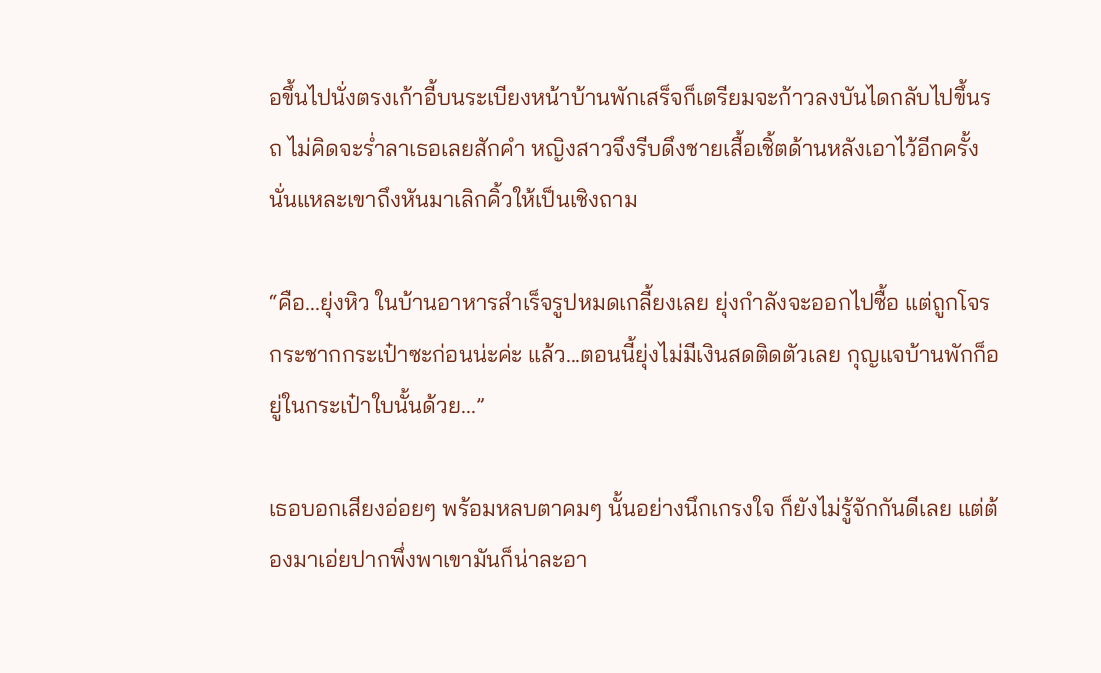อขึ้นไปนั่งตรงเก้าอี้บนระเบียงหน้าบ้านพักเสร็จก็เตรียมจะก้าวลงบันไดกลับไปขึ้นรถ ไม่คิดจะร่ำลาเธอเลยสักคำ หญิงสาวจึงรีบดึงชายเสื้อเชิ้ตด้านหลังเอาไว้อีกครั้ง นั่นแหละเขาถึงหันมาเลิกคิ้วให้เป็นเชิงถาม

“คือ...ยุ่งหิว ในบ้านอาหารสำเร็จรูปหมดเกลี้ยงเลย ยุ่งกำลังจะออกไปซื้อ แต่ถูกโจรกระชากกระเป๋าซะก่อนน่ะค่ะ แล้ว...ตอนนี้ยุ่งไม่มีเงินสดติดตัวเลย กุญแจบ้านพักก็อยู่ในกระเป๋าใบนั้นด้วย...”

เธอบอกเสียงอ่อยๆ พร้อมหลบตาคมๆ นั้นอย่างนึกเกรงใจ ก็ยังไม่รู้จักกันดีเลย แต่ต้องมาเอ่ยปากพึ่งพาเขามันก็น่าละอา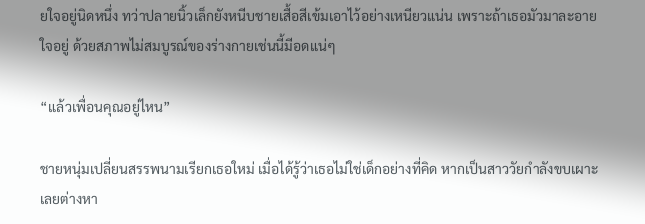ยใจอยู่นิดหนึ่ง ทว่าปลายนิ้วเล็กยังหนีบชายเสื้อสีเข้มเอาไว้อย่างเหนียวแน่น เพราะถ้าเธอมัวมาละอายใจอยู่ ด้วยสภาพไม่สมบูรณ์ของร่างกายเช่นนี้มีอดแน่ๆ

“แล้วเพื่อนคุณอยู่ไหน”

ชายหนุ่มเปลี่ยนสรรพนามเรียกเธอใหม่ เมื่อได้รู้ว่าเธอไม่ใช่เด็กอย่างที่คิด หากเป็นสาววัยกำลังขบเผาะเลยต่างหา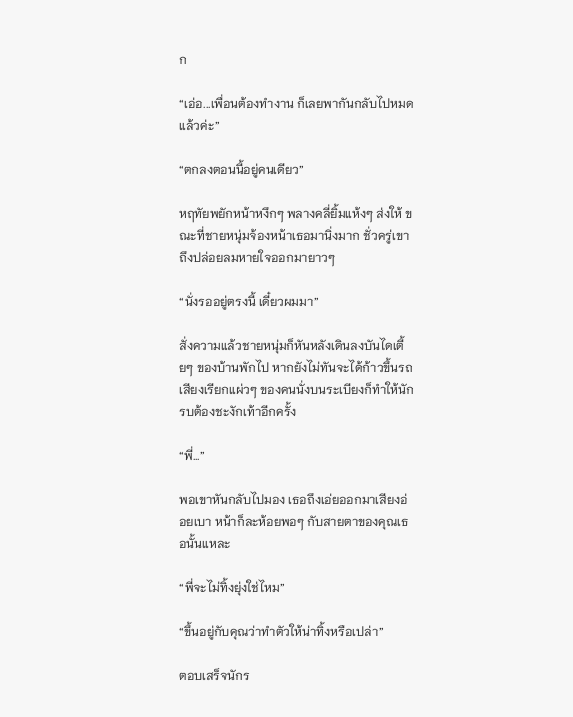ก

“เอ่อ...เพื่อนต้องทำงาน ก็เลยพากันกลับไปหมดแล้วค่ะ”

“ตกลงตอนนี้อยู่คนเดียว”

หฤทัยพยักหน้าหงึกๆ พลางคลี่ยิ้มแห้งๆ ส่งให้ ขณะที่ชายหนุ่มจ้องหน้าเธอมานิ่งมาก ชั่วครู่เขาถึงปล่อยลมหายใจออกมายาวๆ

“นั่งรออยู่ตรงนี้ เดี๋ยวผมมา”

สั่งความแล้วชายหนุ่มก็หันหลังเดินลงบันไดเตี้ยๆ ของบ้านพักไป หากยังไม่ทันจะได้ก้าวขึ้นรถเสียงเรียกแผ่วๆ ของคนนั่งบนระเบียงก็ทำให้นักรบต้องชะงักเท้าอีกครั้ง

“พี่...”

พอเขาหันกลับไปมอง เธอถึงเอ่ยออกมาเสียงอ่อยเบา หน้าก็ละห้อยพอๆ กับสายตาของคุณเธอนั้นแหละ

“พี่จะไม่ทิ้งยุ่งใช่ไหม”

“ขึ้นอยู่กับคุณว่าทำตัวให้น่าทิ้งหรือเปล่า”

ตอบเสร็จนักร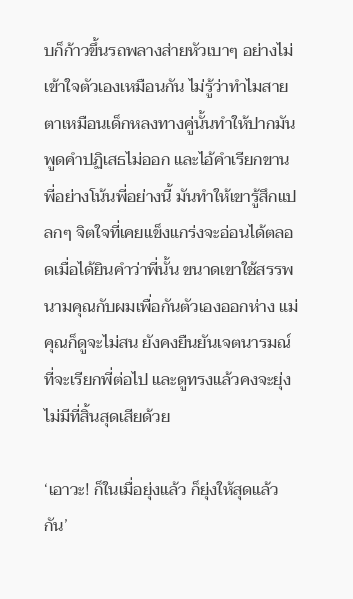บก็ก้าวขึ้นรถพลางส่ายหัวเบาๆ อย่างไม่เข้าใจตัวเองเหมือนกัน ไม่รู้ว่าทำไมสายตาเหมือนเด็กหลงทางคู่นั้นทำให้ปากมันพูดคำปฏิเสธไม่ออก และไอ้คำเรียกขานพี่อย่างโน้นพี่อย่างนี้ มันทำให้เขารู้สึกแปลกๆ จิตใจที่เคยแข็งแกร่งจะอ่อนได้ตลอดเมื่อได้ยินคำว่าพี่นั้น ขนาดเขาใช้สรรพนามคุณกับผมเพื่อกันตัวเองออกห่าง แม่คุณก็ดูจะไม่สน ยังคงยืนยันเจตนารมณ์ที่จะเรียกพี่ต่อไป และดูทรงแล้วคงจะยุ่งไม่มีที่สิ้นสุดเสียด้วย

‘เอาวะ! ก็ในเมื่อยุ่งแล้ว ก็ยุ่งให้สุดแล้วกัน’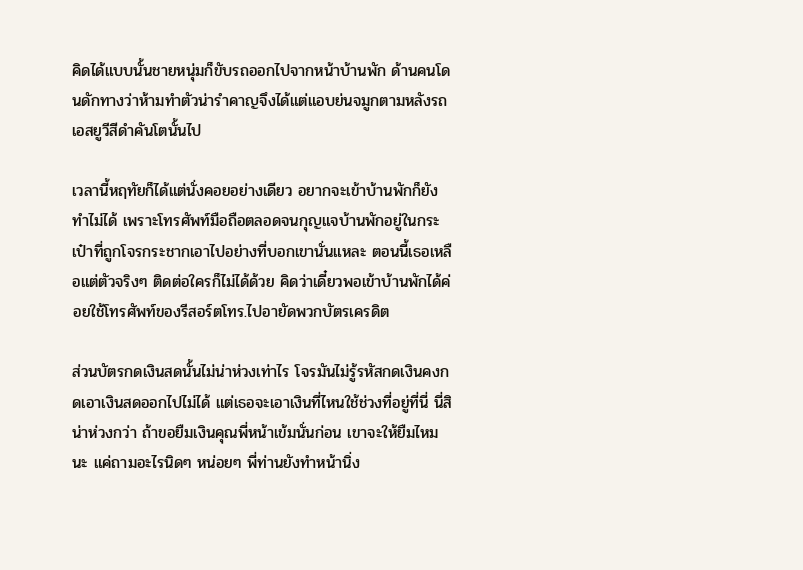คิดได้แบบนั้นชายหนุ่มก็ขับรถออกไปจากหน้าบ้านพัก ด้านคนโดนดักทางว่าห้ามทำตัวน่ารำคาญจึงได้แต่แอบย่นจมูกตามหลังรถเอสยูวีสีดำคันโตนั้นไป

เวลานี้หฤทัยก็ได้แต่นั่งคอยอย่างเดียว อยากจะเข้าบ้านพักก็ยังทำไม่ได้ เพราะโทรศัพท์มือถือตลอดจนกุญแจบ้านพักอยู่ในกระเป๋าที่ถูกโจรกระชากเอาไปอย่างที่บอกเขานั่นแหละ ตอนนี้เธอเหลือแต่ตัวจริงๆ ติดต่อใครก็ไม่ได้ด้วย คิดว่าเดี๋ยวพอเข้าบ้านพักได้ค่อยใช้โทรศัพท์ของรีสอร์ตโทร.ไปอายัดพวกบัตรเครดิต

ส่วนบัตรกดเงินสดนั้นไม่น่าห่วงเท่าไร โจรมันไม่รู้รหัสกดเงินคงกดเอาเงินสดออกไปไม่ได้ แต่เธอจะเอาเงินที่ไหนใช้ช่วงที่อยู่ที่นี่ นี่สิน่าห่วงกว่า ถ้าขอยืมเงินคุณพี่หน้าเข้มนั่นก่อน เขาจะให้ยืมไหมนะ แค่ถามอะไรนิดๆ หน่อยๆ พี่ท่านยังทำหน้านิ่ง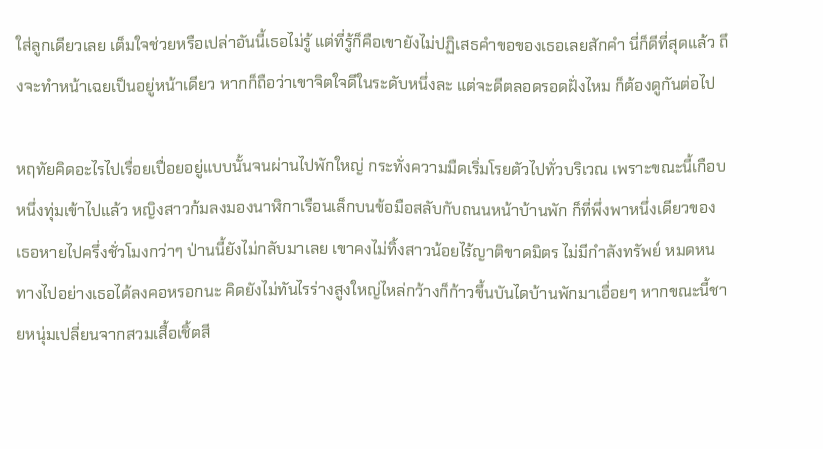ใส่ลูกเดียวเลย เต็มใจช่วยหรือเปล่าอันนี้เธอไม่รู้ แต่ที่รู้ก็คือเขายังไม่ปฏิเสธคำขอของเธอเลยสักคำ นี่ก็ดีที่สุดแล้ว ถึงจะทำหน้าเฉยเป็นอยู่หน้าเดียว หากก็ถือว่าเขาจิตใจดีในระดับหนึ่งละ แต่จะดีตลอดรอดฝั่งไหม ก็ต้องดูกันต่อไป

หฤทัยคิดอะไรไปเรื่อยเปื่อยอยู่แบบนั้นจนผ่านไปพักใหญ่ กระทั่งความมืดเริ่มโรยตัวไปทั่วบริเวณ เพราะขณะนี้เกือบหนึ่งทุ่มเข้าไปแล้ว หญิงสาวก้มลงมองนาฬิกาเรือนเล็กบนข้อมือสลับกับถนนหน้าบ้านพัก ก็ที่พึ่งพาหนึ่งเดียวของเธอหายไปครึ่งชั่วโมงกว่าๆ ป่านนี้ยังไม่กลับมาเลย เขาคงไม่ทิ้งสาวน้อยไร้ญาติขาดมิตร ไม่มีกำลังทรัพย์ หมดหนทางไปอย่างเธอได้ลงคอหรอกนะ คิดยังไม่ทันไรร่างสูงใหญ่ไหล่กว้างก็ก้าวขึ้นบันไดบ้านพักมาเอื่อยๆ หากขณะนี้ชายหนุ่มเปลี่ยนจากสวมเสื้อเชิ้ตสี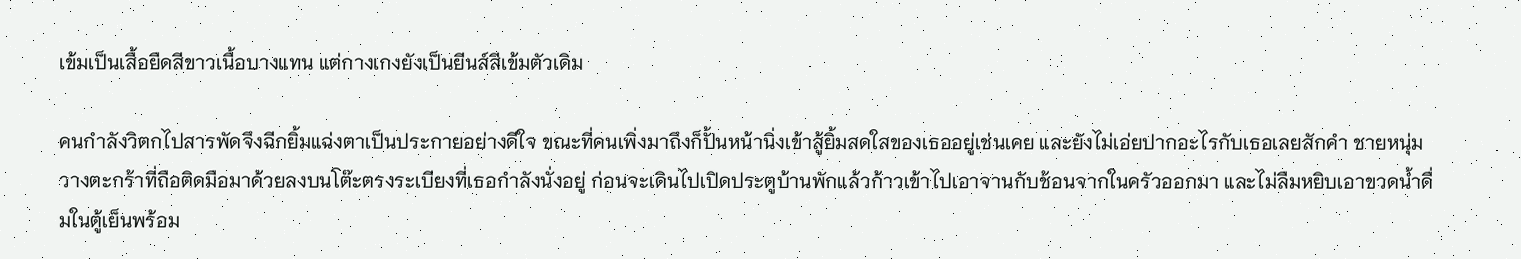เข้มเป็นเสื้อยืดสีขาวเนื้อบางแทน แต่กางเกงยังเป็นยีนส์สีเข้มตัวเดิม

คนกำลังวิตกไปสารพัดจึงฉีกยิ้มแฉ่งตาเป็นประกายอย่างดีใจ ขณะที่คนเพิ่งมาถึงก็ปั้นหน้านิ่งเข้าสู้ยิ้มสดใสของเธออยู่เช่นเคย และยังไม่เอ่ยปากอะไรกับเธอเลยสักคำ ชายหนุ่มวางตะกร้าที่ถือติดมือมาด้วยลงบนโต๊ะตรงระเบียงที่เธอกำลังนั่งอยู่ ก่อนจะเดินไปเปิดประตูบ้านพักแล้วก้าวเข้าไปเอาจานกับช้อนจากในครัวออกมา และไม่ลืมหยิบเอาขวดน้ำดื่มในตู้เย็นพร้อม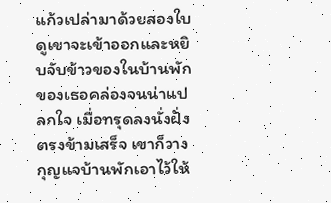แก้วเปล่ามาด้วยสองใบ ดูเขาจะเข้าออกและหยิบจับข้าวของในบ้านพักของเธอคล่องจนน่าแปลกใจ เมื่อทรุดลงนั่งฝั่งตรงข้ามเสร็จ เขาก็วางกุญแจบ้านพักเอาไว้ให้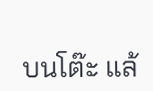บนโต๊ะ แล้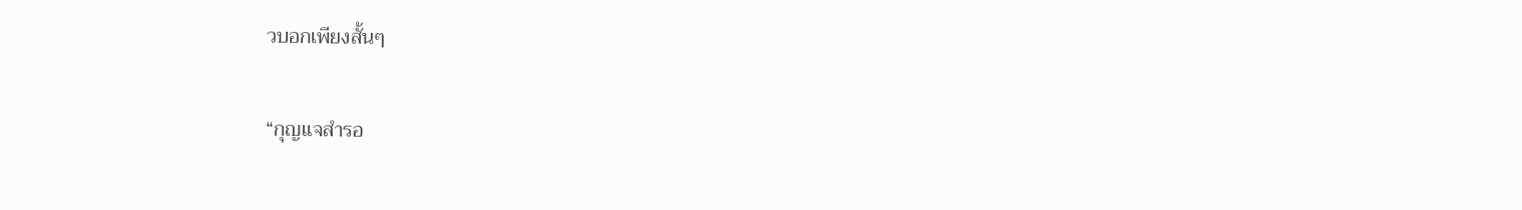วบอกเพียงสั้นๆ

“กุญแจสำรอ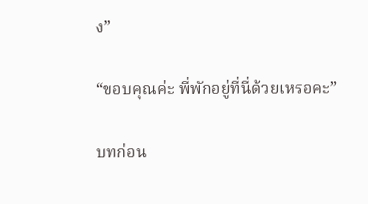ง”

“ขอบคุณค่ะ พี่พักอยู่ที่นี่ด้วยเหรอคะ”

บทก่อน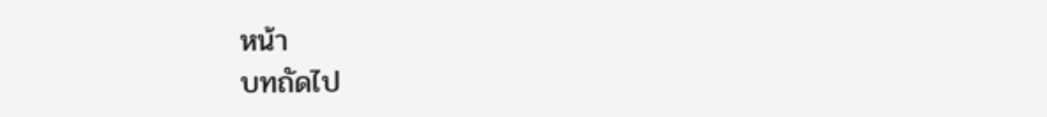หน้า
บทถัดไป